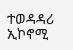ተወዳዳሪ ኢኮኖሚ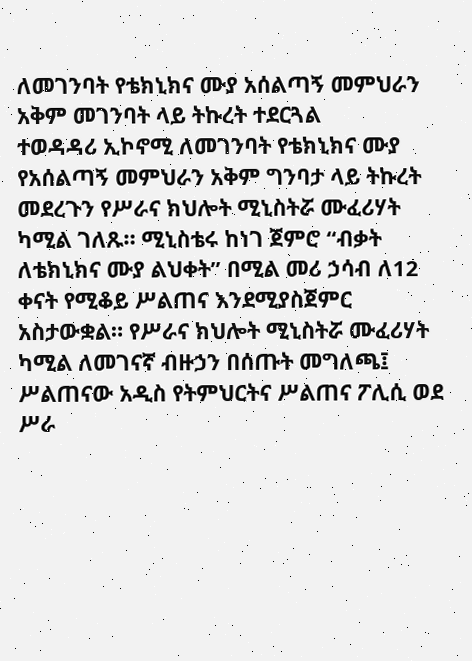ለመገንባት የቴክኒክና ሙያ አሰልጣኝ መምህራን አቅም መገንባት ላይ ትኩረት ተደርጓል
ተወዳዳሪ ኢኮኖሚ ለመገንባት የቴክኒክና ሙያ የአሰልጣኝ መምህራን አቅም ግንባታ ላይ ትኩረት መደረጉን የሥራና ክህሎት ሚኒስትሯ ሙፈሪሃት ካሚል ገለጹ። ሚኒስቴሩ ከነገ ጀምሮ “ብቃት ለቴክኒክና ሙያ ልህቀት” በሚል መሪ ኃሳብ ለ12 ቀናት የሚቆይ ሥልጠና እንደሚያስጀምር አስታውቋል። የሥራና ክህሎት ሚኒስትሯ ሙፈሪሃት ካሚል ለመገናኛ ብዙኃን በሰጡት መግለጫ፤ ሥልጠናው አዲስ የትምህርትና ሥልጠና ፖሊሲ ወደ ሥራ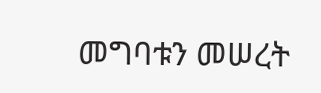መግባቱን መሠረት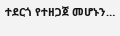ተደርጎ የተዘጋጀ መሆኑን…